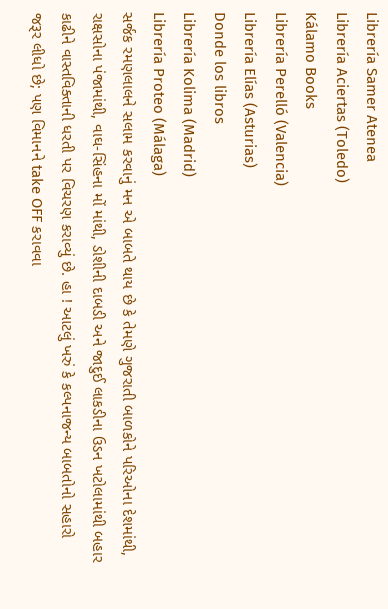Librería Samer Atenea
Librería Aciertas (Toledo)
Kálamo Books
Librería Perelló (Valencia)
Librería Elías (Asturias)
Donde los libros
Librería Kolima (Madrid)
Librería Proteo (Málaga)
સર્જક રમણલાલને સલામ કરવાનું મન એ બાબતે થાય છે કે તેમણે ગુજરાતી બાળકોને પરિઓના દેશમાંથી, રાક્ષસોના પંજામાંથી, વાઘ-સિંહના મોં માંથી, ડોશીની દાબડી અને જાદુઈ લાકડીના ઉડન ખટોલામાંથી બહાર કાઢીને વાસ્તવિક્તાની ધરતી પર વિચરણ કરાવ્યું છે. હા ! આટલું ખરું કે કલ્પનાજન્ય બાબતોનો સહારો જરૂર લીધો છે; પણ વિમાનને take OFF કરાવવા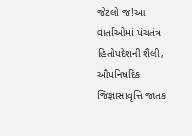જેટલો જ!આ વાર્તાઓમાં પંચતંત્ર હિતોપદેશની શૈલી, ઔપનિષદિક જિજ્ઞાસાવૃત્તિ જાતક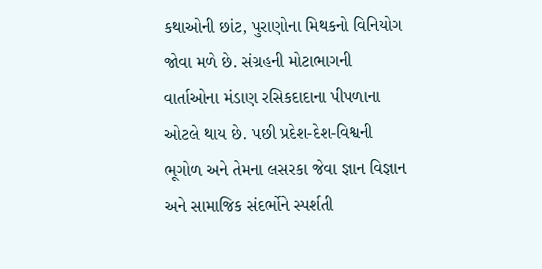કથાઓની છાંટ, પુરાણોના મિથકનો વિનિયોગ જોવા મળે છે. સંગ્રહની મોટાભાગની વાર્તાઓના મંડાણ રસિકદાદાના પીપળાના ઓટલે થાય છે. પછી પ્રદેશ-દેશ-વિશ્વની ભૂગોળ અને તેમના લસરકા જેવા જ્ઞાન વિજ્ઞાન અને સામાજિક સંદર્ભોને સ્પર્શતી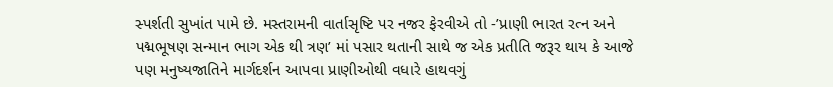સ્પર્શતી સુખાંત પામે છે. મસ્તરામની વાર્તાસૃષ્ટિ પર નજર ફેરવીએ તો -’પ્રાણી ભારત રત્ન અને પદ્મભૂષણ સન્માન ભાગ એક થી ત્રણ’ માં પસાર થતાની સાથે જ એક પ્રતીતિ જરૂર થાય કે આજે પણ મનુષ્યજાતિને માર્ગદર્શન આપવા પ્રાણીઓથી વધારે હાથવગું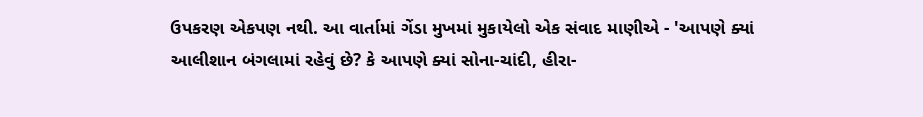ઉપકરણ એકપણ નથી. આ વાર્તામાં ગેંડા મુખમાં મુકાયેલો એક સંવાદ માણીએ - 'આપણે ક્યાં આલીશાન બંગલામાં રહેવું છે? કે આપણે ક્યાં સોના-ચાંદી, હીરા-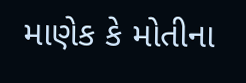માણેક કે મોતીના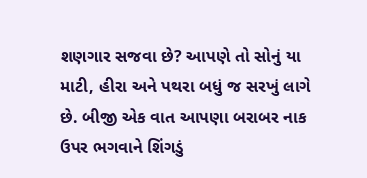શણગાર સજવા છે? આપણે તો સોનું યા માટી, હીરા અને પથરા બધું જ સરખું લાગે છે. બીજી એક વાત આપણા બરાબર નાક ઉપર ભગવાને શિંગડું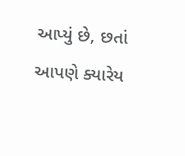આપ્યું છે, છતાં આપણે ક્યારેય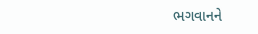ભગવાનને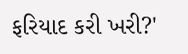ફરિયાદ કરી ખરી?'